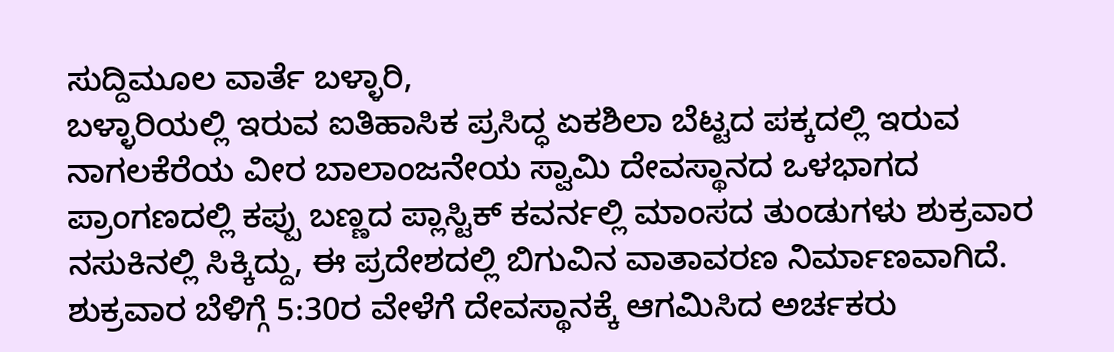ಸುದ್ದಿಮೂಲ ವಾರ್ತೆ ಬಳ್ಳಾರಿ,
ಬಳ್ಳಾರಿಯಲ್ಲಿ ಇರುವ ಐತಿಹಾಸಿಕ ಪ್ರಸಿದ್ಧ ಏಕಶಿಲಾ ಬೆಟ್ಟದ ಪಕ್ಕದಲ್ಲಿ ಇರುವ ನಾಗಲಕೆರೆಯ ವೀರ ಬಾಲಾಂಜನೇಯ ಸ್ವಾಮಿ ದೇವಸ್ಥಾನದ ಒಳಭಾಗದ ಪ್ರಾಂಗಣದಲ್ಲಿ ಕಪ್ಪು ಬಣ್ಣದ ಪ್ಲಾಸ್ಟಿಕ್ ಕವರ್ನಲ್ಲಿ ಮಾಂಸದ ತುಂಡುಗಳು ಶುಕ್ರವಾರ ನಸುಕಿನಲ್ಲಿ ಸಿಕ್ಕಿದ್ದು, ಈ ಪ್ರದೇಶದಲ್ಲಿ ಬಿಗುವಿನ ವಾತಾವರಣ ನಿರ್ಮಾಣವಾಗಿದೆ.
ಶುಕ್ರವಾರ ಬೆಳಿಗ್ಗೆ 5:30ರ ವೇಳೆಗೆ ದೇವಸ್ಥಾನಕ್ಕೆ ಆಗಮಿಸಿದ ಅರ್ಚಕರು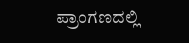ಪ್ರಾಂಗಣದಲ್ಲಿ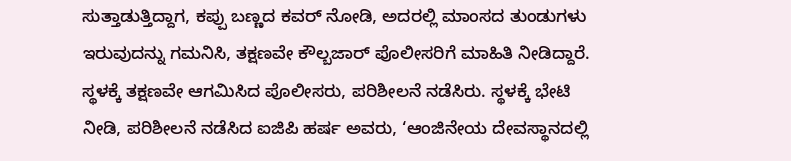ಸುತ್ತಾಡುತ್ತಿದ್ದಾಗ, ಕಪ್ಪು ಬಣ್ಣದ ಕವರ್ ನೋಡಿ, ಅದರಲ್ಲಿ ಮಾಂಸದ ತುಂಡುಗಳು ಇರುವುದನ್ನು ಗಮನಿಸಿ, ತಕ್ಷಣವೇ ಕೌಲ್ಬಜಾರ್ ಪೊಲೀಸರಿಗೆ ಮಾಹಿತಿ ನೀಡಿದ್ದಾರೆ.
ಸ್ಥಳಕ್ಕೆ ತಕ್ಷಣವೇ ಆಗಮಿಸಿದ ಪೊಲೀಸರು, ಪರಿಶೀಲನೆ ನಡೆಸಿರು. ಸ್ಥಳಕ್ಕೆ ಭೇಟಿ ನೀಡಿ, ಪರಿಶೀಲನೆ ನಡೆಸಿದ ಐಜಿಪಿ ಹರ್ಷ ಅವರು, ‘ಆಂಜಿನೇಯ ದೇವಸ್ಥಾನದಲ್ಲಿ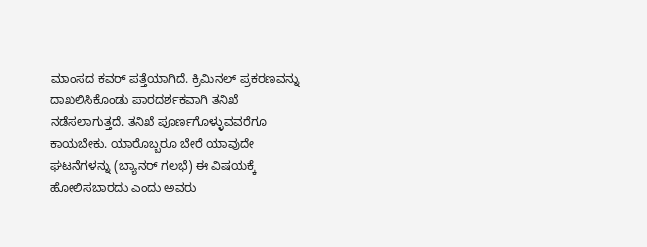ಮಾಂಸದ ಕವರ್ ಪತ್ತೆಯಾಗಿದೆ. ಕ್ರಿಮಿನಲ್ ಪ್ರಕರಣವನ್ನು ದಾಖಲಿಸಿಕೊಂಡು ಪಾರದರ್ಶಕವಾಗಿ ತನಿಖೆ ನಡೆಸಲಾಗುತ್ತದೆ. ತನಿಖೆ ಪೂರ್ಣಗೊಳ್ಳುವವರೆಗೂ ಕಾಯಬೇಕು. ಯಾರೊಬ್ಬರೂ ಬೇರೆ ಯಾವುದೇ ಘಟನೆಗಳನ್ನು (ಬ್ಯಾನರ್ ಗಲಭೆ) ಈ ವಿಷಯಕ್ಕೆ ಹೋಲಿಸಬಾರದು ಎಂದು ಅವರು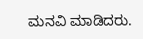ಮನವಿ ಮಾಡಿದರು.